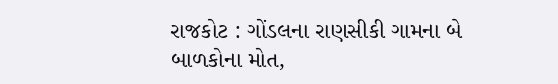રાજકોટ : ગોંડલના રાણસીકી ગામના બે બાળકોના મોત,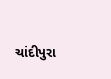ચાંદીપુરા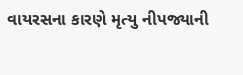વાયરસના કારણે મૃત્યુ નીપજ્યાની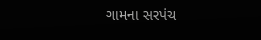ગામના સરપંચ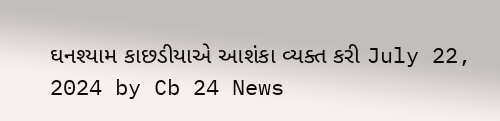ઘનશ્યામ કાછડીયાએ આશંકા વ્યક્ત કરી July 22, 2024 by Cb 24 News